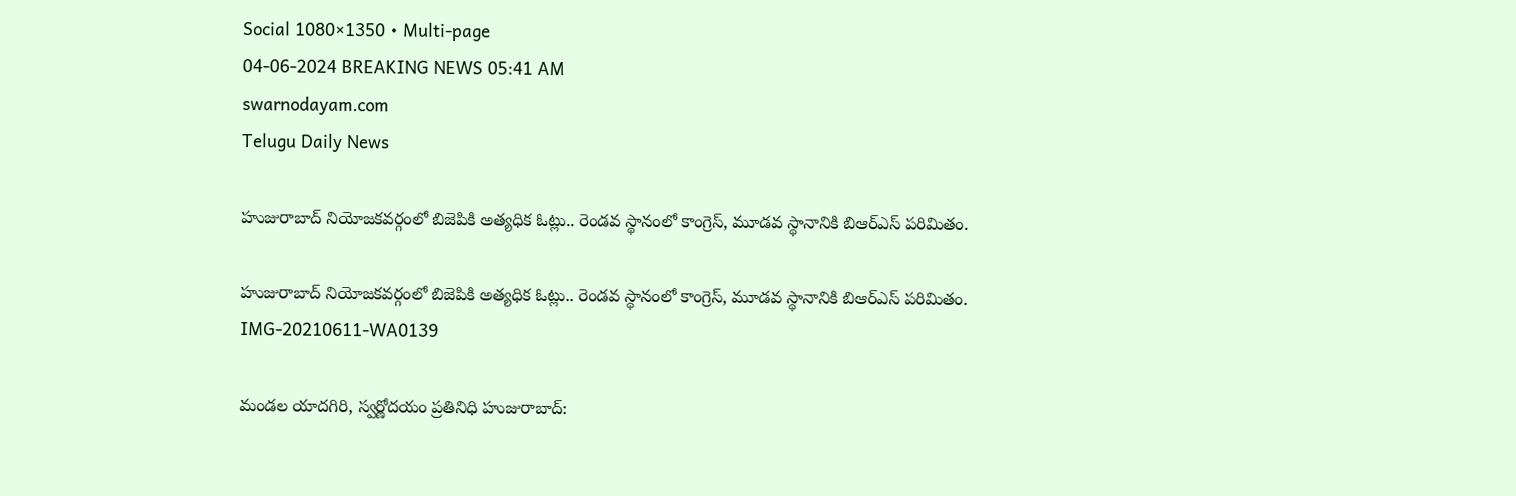Social 1080×1350 • Multi-page
04-06-2024 BREAKING NEWS 05:41 AM
swarnodayam.com
Telugu Daily News

హుజురాబాద్ నియోజకవర్గంలో బిజెపికి అత్యధిక ఓట్లు.. రెండవ స్థానంలో కాంగ్రెస్, మూడవ స్థానానికి బిఆర్ఎస్ పరిమితం.

హుజురాబాద్ నియోజకవర్గంలో బిజెపికి అత్యధిక ఓట్లు.. రెండవ స్థానంలో కాంగ్రెస్, మూడవ స్థానానికి బిఆర్ఎస్ పరిమితం.
IMG-20210611-WA0139

మండల యాదగిరి, స్వర్ణోదయం ప్రతినిధి హుజురాబాద్: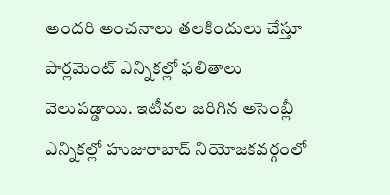అందరి అంచనాలు తలకిందులు చేస్తూ పార్లమెంట్ ఎన్నికల్లో ఫలితాలు వెలుపడ్డాయి. ఇటీవల జరిగిన అసెంబ్లీ ఎన్నికల్లో హుజురాబాద్ నియోజకవర్గంలో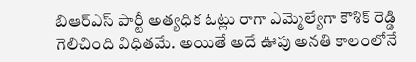బిఆర్ఎస్ పార్టీ అత్యధిక ఓట్లు రాగా ఎమ్మెల్యేగా కౌశిక్ రెడ్డి గెలిచింది విధితమే. అయితే అదే ఊపు అనతి కాలంలోనే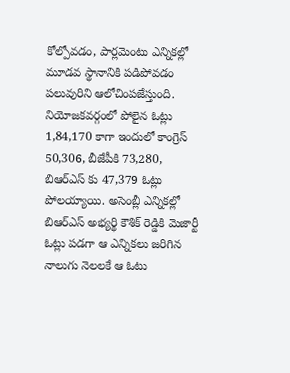కోల్పోవడం, పార్లమెంటు ఎన్నికల్లో మూడవ స్థానానికి పడిపోవడం పలువురిని ఆలోచింపజేస్తుంది. నియోజకవర్గంలో పోలైన ఓట్లు 1,84,170 కాగా ఇందులో కాంగ్రెస్ 50,306, బీజేపీకి 73,280, బిఆర్ఎస్ కు 47,379 ఓట్లు పోలయ్యాయి. అసెంబ్లీ ఎన్నికల్లో బిఆర్ఎస్ అభ్యర్థి కౌశిక్ రెడ్డికి మెజార్టీ ఓట్లు పడగా ఆ ఎన్నికలు జరిగిన నాలుగు నెలలకే ఆ ఓటు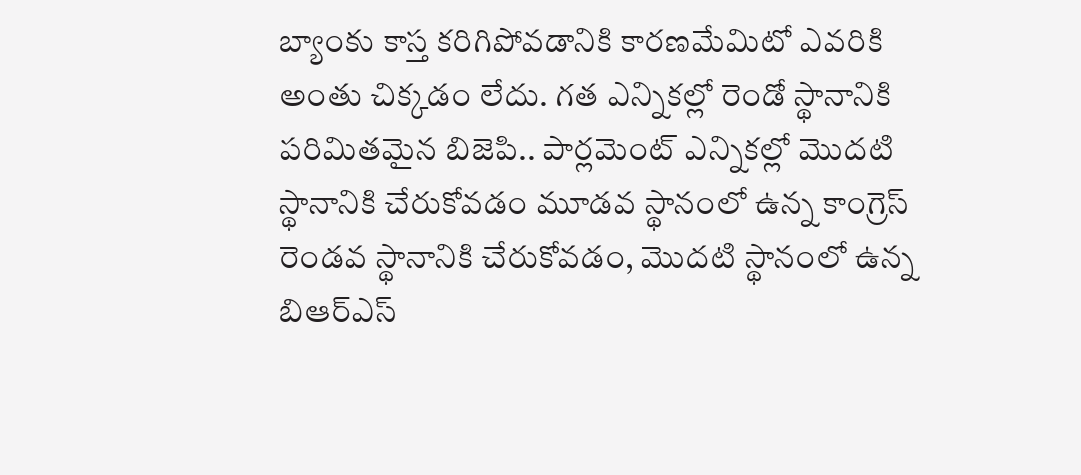బ్యాంకు కాస్త కరిగిపోవడానికి కారణమేమిటో ఎవరికి అంతు చిక్కడం లేదు. గత ఎన్నికల్లో రెండో స్థానానికి పరిమితమైన బిజెపి.. పార్లమెంట్ ఎన్నికల్లో మొదటి స్థానానికి చేరుకోవడం మూడవ స్థానంలో ఉన్న కాంగ్రెస్ రెండవ స్థానానికి చేరుకోవడం, మొదటి స్థానంలో ఉన్న బిఆర్ఎస్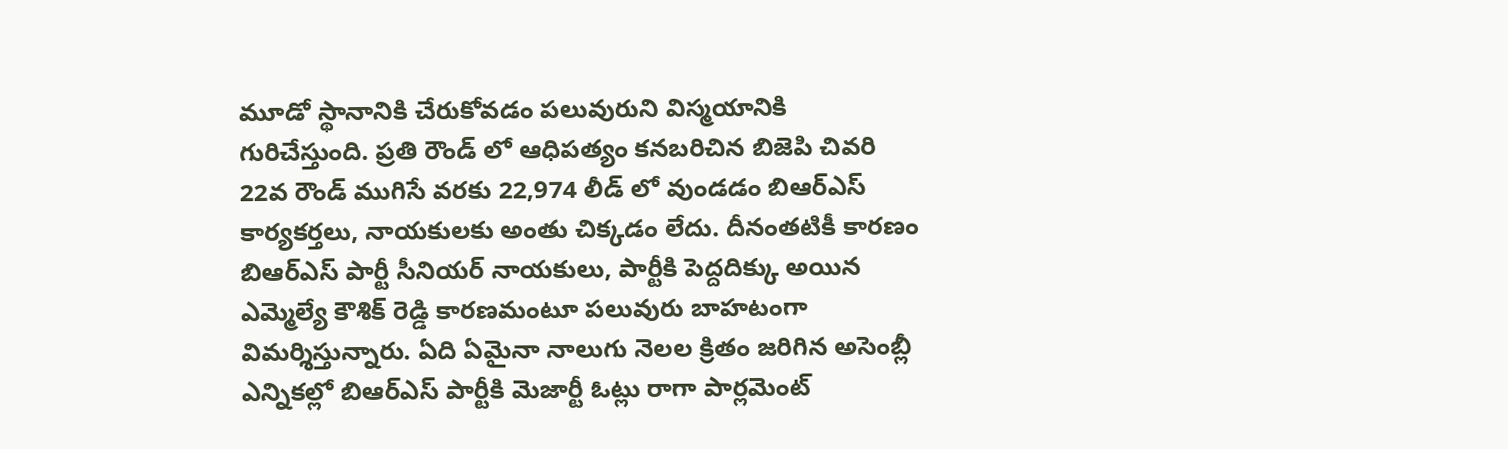మూడో స్థానానికి చేరుకోవడం పలువురుని విస్మయానికి గురిచేస్తుంది. ప్రతి రౌండ్ లో ఆధిపత్యం కనబరిచిన బిజెపి చివరి 22వ రౌండ్ ముగిసే వరకు 22,974 లీడ్ లో వుండడం బిఆర్ఎస్ కార్యకర్తలు, నాయకులకు అంతు చిక్కడం లేదు. దీనంతటికీ కారణం బిఆర్ఎస్ పార్టీ సీనియర్ నాయకులు, పార్టీకి పెద్దదిక్కు అయిన ఎమ్మెల్యే కౌశిక్ రెడ్డి కారణమంటూ పలువురు బాహటంగా విమర్శిస్తున్నారు. ఏది ఏమైనా నాలుగు నెలల క్రితం జరిగిన అసెంబ్లీ ఎన్నికల్లో బిఆర్ఎస్ పార్టీకి మెజార్టీ ఓట్లు రాగా పార్లమెంట్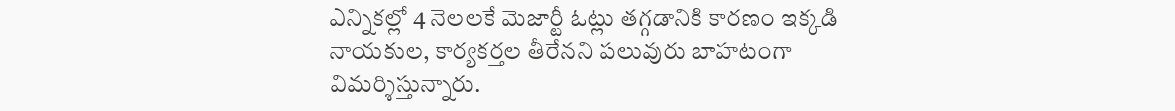ఎన్నికల్లో 4 నెలలకే మెజార్టీ ఓట్లు తగ్గడానికి కారణం ఇక్కడి నాయకుల, కార్యకర్తల తీరేనని పలువురు బాహటంగా విమర్శిస్తున్నారు.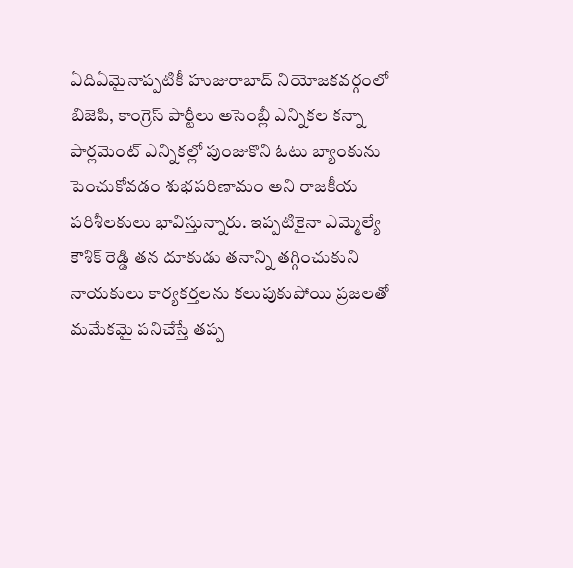ఏదిఏమైనాప్పటికీ హుజురాబాద్ నియోజకవర్గంలో బిజెపి, కాంగ్రెస్ పార్టీలు అసెంబ్లీ ఎన్నికల కన్నా పార్లమెంట్ ఎన్నికల్లో పుంజుకొని ఓటు బ్యాంకును పెంచుకోవడం శుభపరిణామం అని రాజకీయ పరిశీలకులు భావిస్తున్నారు. ఇప్పటికైనా ఎమ్మెల్యే కౌశిక్ రెడ్డి తన దూకుడు తనాన్ని తగ్గించుకుని నాయకులు కార్యకర్తలను కలుపుకుపోయి ప్రజలతో మమేకమై పనిచేస్తే తప్ప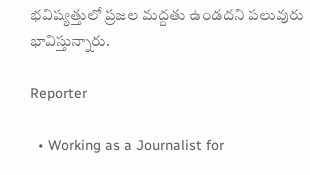భవిష్యత్తులో ప్రజల మద్దతు ఉండదని పలువురు భావిస్తున్నారు.

Reporter

  • Working as a Journalist for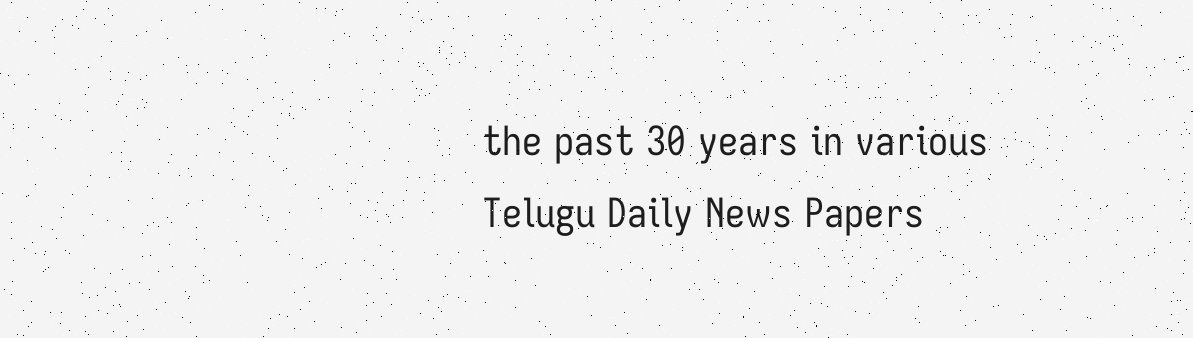the past 30 years in various Telugu Daily News Papers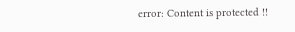error: Content is protected !!